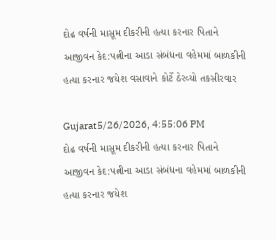દોઢ વર્ષની માસૂમ દીકરીની હત્યા કરનાર પિતાને આજીવન કેદ:પત્નીના આડા સંબંધના વહેમમાં બાળકીની હત્યા કરનાર જયેશ વસાવાને કોર્ટે ઠેરવ્યો તકસીરવાર

Gujarat5/26/2026, 4:55:06 PM
દોઢ વર્ષની માસૂમ દીકરીની હત્યા કરનાર પિતાને આજીવન કેદ:પત્નીના આડા સંબંધના વહેમમાં બાળકીની હત્યા કરનાર જયેશ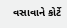વસાવાને કોર્ટે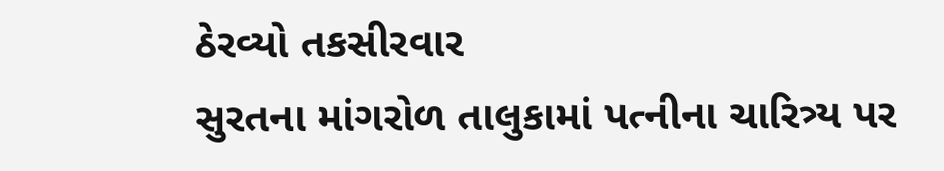ઠેરવ્યો તકસીરવાર
સુરતના માંગરોળ તાલુકામાં પત્નીના ચારિત્ર્ય પર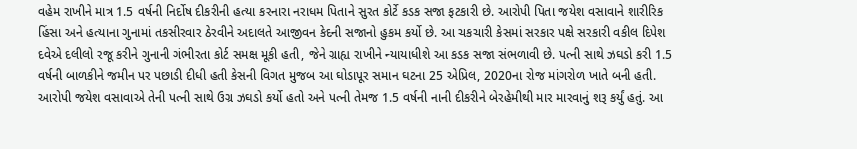વહેમ રાખીને માત્ર 1.5 વર્ષની નિર્દોષ દીકરીની હત્યા કરનારા નરાધમ પિતાને સુરત કોર્ટે કડક સજા ફટકારી છે. આરોપી પિતા જયેશ વસાવાને શારીરિક હિંસા અને હત્યાના ગુનામાં તકસીરવાર ઠેરવીને અદાલતે આજીવન કેદની સજાનો હુકમ કર્યો છે. આ ચકચારી કેસમાં સરકાર પક્ષે સરકારી વકીલ દિપેશ દવેએ દલીલો રજૂ કરીને ગુનાની ગંભીરતા કોર્ટ સમક્ષ મૂકી હતી, જેને ગ્રાહ્ય રાખીને ન્યાયાધીશે આ કડક સજા સંભળાવી છે. પત્ની સાથે ઝઘડો કરી 1.5 વર્ષની બાળકીને જમીન પર પછાડી દીધી હતી કેસની વિગત મુજબ આ ઘોડાપૂર સમાન ઘટના 25 એપ્રિલ, 2020ના રોજ માંગરોળ ખાતે બની હતી. આરોપી જયેશ વસાવાએ તેની પત્ની સાથે ઉગ્ર ઝઘડો કર્યો હતો અને પત્ની તેમજ 1.5 વર્ષની નાની દીકરીને બેરહેમીથી માર મારવાનું શરૂ કર્યું હતું. આ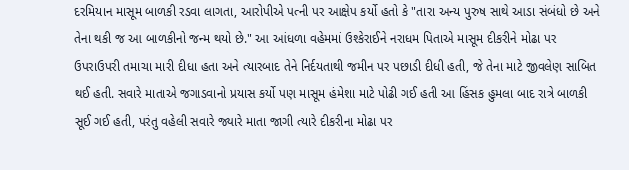દરમિયાન માસૂમ બાળકી રડવા લાગતા, આરોપીએ પત્ની પર આક્ષેપ કર્યો હતો કે "તારા અન્ય પુરુષ સાથે આડા સંબંધો છે અને તેના થકી જ આ બાળકીનો જન્મ થયો છે." આ આંધળા વહેમમાં ઉશ્કેરાઈને નરાધમ પિતાએ માસૂમ દીકરીને મોઢા પર ઉપરાઉપરી તમાચા મારી દીધા હતા અને ત્યારબાદ તેને નિર્દયતાથી જમીન પર પછાડી દીધી હતી, જે તેના માટે જીવલેણ સાબિત થઈ હતી. સવારે માતાએ જગાડવાનો પ્રયાસ કર્યો પણ માસૂમ હંમેશા માટે પોઢી ગઈ હતી આ હિંસક હુમલા બાદ રાત્રે બાળકી સૂઈ ગઈ હતી, પરંતુ વહેલી સવારે જ્યારે માતા જાગી ત્યારે દીકરીના મોઢા પર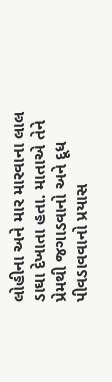લોહીના અને માર મારવાના લાલ ડાઘા દેખાતા હતા. માતાએ તેને પ્રેમથી જગાડવાનો અને દૂધ પીવડાવવાનો પ્રયાસ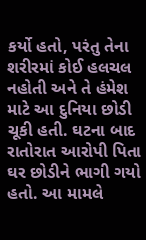કર્યો હતો, પરંતુ તેના શરીરમાં કોઈ હલચલ નહોતી અને તે હંમેશ માટે આ દુનિયા છોડી ચૂકી હતી. ઘટના બાદ રાતોરાત આરોપી પિતા ઘર છોડીને ભાગી ગયો હતો. આ મામલે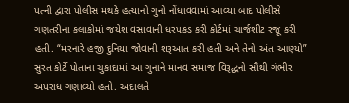પત્ની દ્વારા પોલીસ મથકે હત્યાનો ગુનો નોંધાવવામાં આવ્યા બાદ પોલીસે ગણતરીના કલાકોમાં જયેશ વસાવાની ધરપકડ કરી કોર્ટમાં ચાર્જશીટ રજૂ કરી હતી. “મરનારે હજી દુનિયા જોવાની શરૂઆત કરી હતી અને તેનો અંત આણ્યો” સુરત કોર્ટે પોતાના ચુકાદામાં આ ગુનાને માનવ સમાજ વિરૂદ્ધનો સૌથી ગંભીર અપરાધ ગણાવ્યો હતો. અદાલતે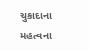ચુકાદાના મહત્વના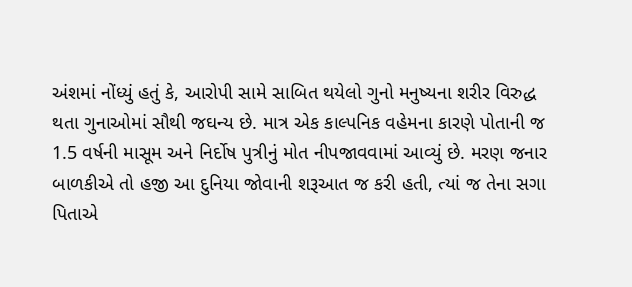અંશમાં નોંધ્યું હતું કે, આરોપી સામે સાબિત થયેલો ગુનો મનુષ્યના શરીર વિરુદ્ધ થતા ગુનાઓમાં સૌથી જઘન્ય છે. માત્ર એક કાલ્પનિક વહેમના કારણે પોતાની જ 1.5 વર્ષની માસૂમ અને નિર્દોષ પુત્રીનું મોત નીપજાવવામાં આવ્યું છે. મરણ જનાર બાળકીએ તો હજી આ દુનિયા જોવાની શરૂઆત જ કરી હતી, ત્યાં જ તેના સગા પિતાએ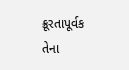ક્રૂરતાપૂર્વક તેના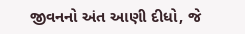જીવનનો અંત આણી દીધો, જે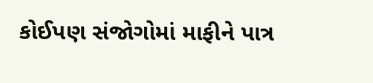કોઈપણ સંજોગોમાં માફીને પાત્ર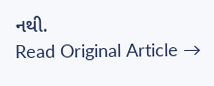નથી.
Read Original Article →